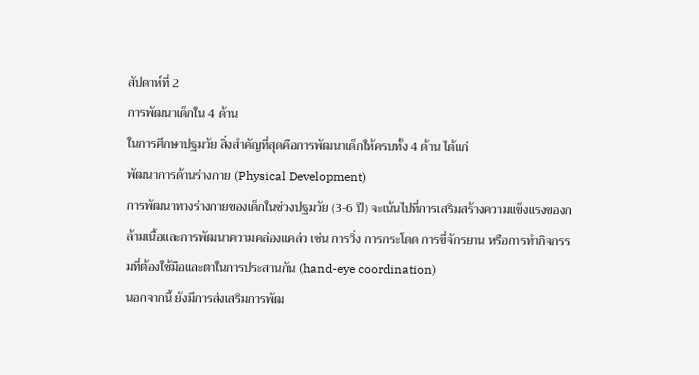สัปดาห์ที่ 2
การพัฒนาเด็กใน 4 ด้าน
ในการศึกษาปฐมวัย สิ่งสำคัญที่สุดคือการพัฒนาเด็กให้ครบทั้ง 4 ด้าน ได้แก่
พัฒนาการด้านร่างกาย (Physical Development)
การพัฒนาทางร่างกายของเด็กในช่วงปฐมวัย (3-6 ปี) จะเน้นไปที่การเสริมสร้างความแข็งแรงของกล้ามเนื้อและการพัฒนาความคล่องแคล่ว เช่น การวิ่ง การกระโดด การขี่จักรยาน หรือการทำกิจกรรมที่ต้องใช้มือและตาในการประสานกัน (hand-eye coordination)
นอกจากนี้ ยังมีการส่งเสริมการพัฒ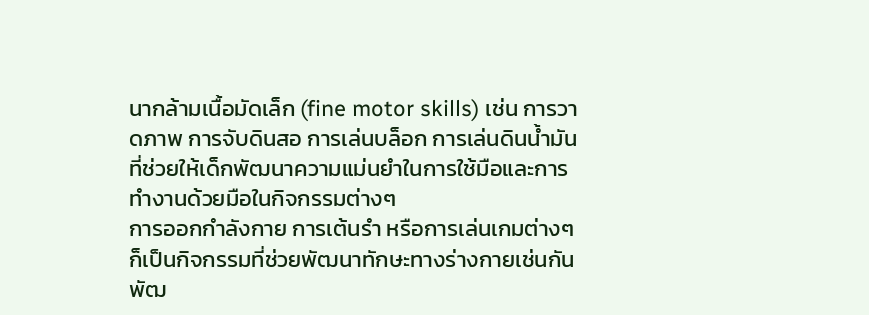นากล้ามเนื้อมัดเล็ก (fine motor skills) เช่น การวาดภาพ การจับดินสอ การเล่นบล็อก การเล่นดินน้ำมัน ที่ช่วยให้เด็กพัฒนาความแม่นยำในการใช้มือและการทำงานด้วยมือในกิจกรรมต่างๆ
การออกกำลังกาย การเต้นรำ หรือการเล่นเกมต่างๆ ก็เป็นกิจกรรมที่ช่วยพัฒนาทักษะทางร่างกายเช่นกัน
พัฒ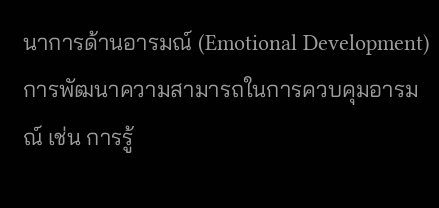นาการด้านอารมณ์ (Emotional Development)
การพัฒนาความสามารถในการควบคุมอารมณ์ เช่น การรู้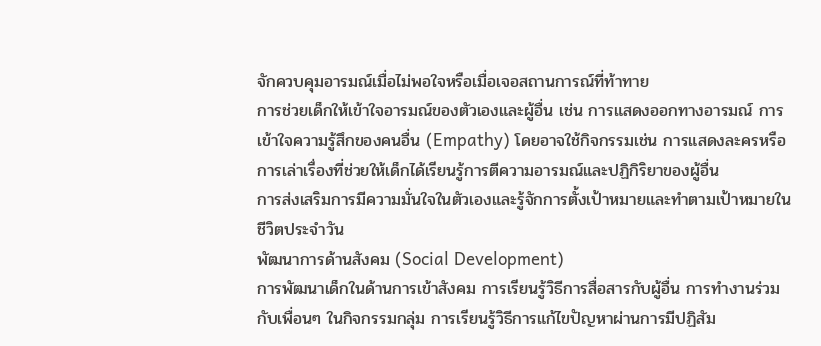จักควบคุมอารมณ์เมื่อไม่พอใจหรือเมื่อเจอสถานการณ์ที่ท้าทาย
การช่วยเด็กให้เข้าใจอารมณ์ของตัวเองและผู้อื่น เช่น การแสดงออกทางอารมณ์ การเข้าใจความรู้สึกของคนอื่น (Empathy) โดยอาจใช้กิจกรรมเช่น การแสดงละครหรือการเล่าเรื่องที่ช่วยให้เด็กได้เรียนรู้การตีความอารมณ์และปฏิกิริยาของผู้อื่น
การส่งเสริมการมีความมั่นใจในตัวเองและรู้จักการตั้งเป้าหมายและทำตามเป้าหมายในชีวิตประจำวัน
พัฒนาการด้านสังคม (Social Development)
การพัฒนาเด็กในด้านการเข้าสังคม การเรียนรู้วิธีการสื่อสารกับผู้อื่น การทำงานร่วมกับเพื่อนๆ ในกิจกรรมกลุ่ม การเรียนรู้วิธีการแก้ไขปัญหาผ่านการมีปฏิสัม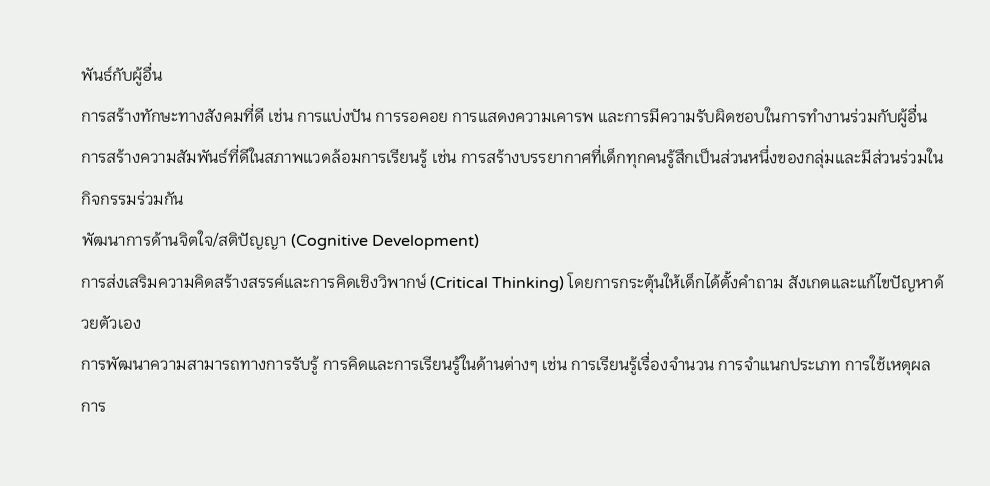พันธ์กับผู้อื่น
การสร้างทักษะทางสังคมที่ดี เช่น การแบ่งปัน การรอคอย การแสดงความเคารพ และการมีความรับผิดชอบในการทำงานร่วมกับผู้อื่น
การสร้างความสัมพันธ์ที่ดีในสภาพแวดล้อมการเรียนรู้ เช่น การสร้างบรรยากาศที่เด็กทุกคนรู้สึกเป็นส่วนหนึ่งของกลุ่มและมีส่วนร่วมในกิจกรรมร่วมกัน
พัฒนาการด้านจิตใจ/สติปัญญา (Cognitive Development)
การส่งเสริมความคิดสร้างสรรค์และการคิดเชิงวิพากษ์ (Critical Thinking) โดยการกระตุ้นให้เด็กได้ตั้งคำถาม สังเกตและแก้ไขปัญหาด้วยตัวเอง
การพัฒนาความสามารถทางการรับรู้ การคิดและการเรียนรู้ในด้านต่างๆ เช่น การเรียนรู้เรื่องจำนวน การจำแนกประเภท การใช้เหตุผล การ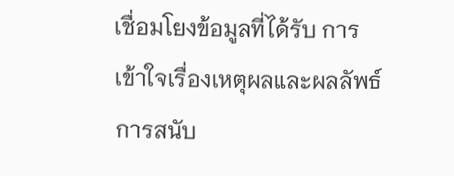เชื่อมโยงข้อมูลที่ได้รับ การเข้าใจเรื่องเหตุผลและผลลัพธ์
การสนับ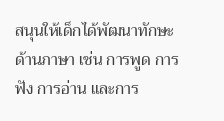สนุนให้เด็กได้พัฒนาทักษะด้านภาษา เช่น การพูด การฟัง การอ่าน และการ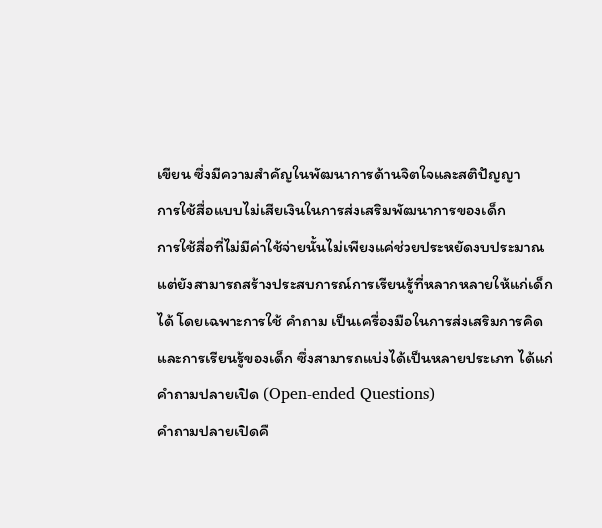เขียน ซึ่งมีความสำคัญในพัฒนาการด้านจิตใจและสติปัญญา
การใช้สื่อแบบไม่เสียเงินในการส่งเสริมพัฒนาการของเด็ก
การใช้สื่อที่ไม่มีค่าใช้จ่ายนั้นไม่เพียงแค่ช่วยประหยัดงบประมาณ แต่ยังสามารถสร้างประสบการณ์การเรียนรู้ที่หลากหลายให้แก่เด็กได้ โดยเฉพาะการใช้ คำถาม เป็นเครื่องมือในการส่งเสริมการคิดและการเรียนรู้ของเด็ก ซึ่งสามารถแบ่งได้เป็นหลายประเภท ได้แก่
คำถามปลายเปิด (Open-ended Questions)
คำถามปลายเปิดคื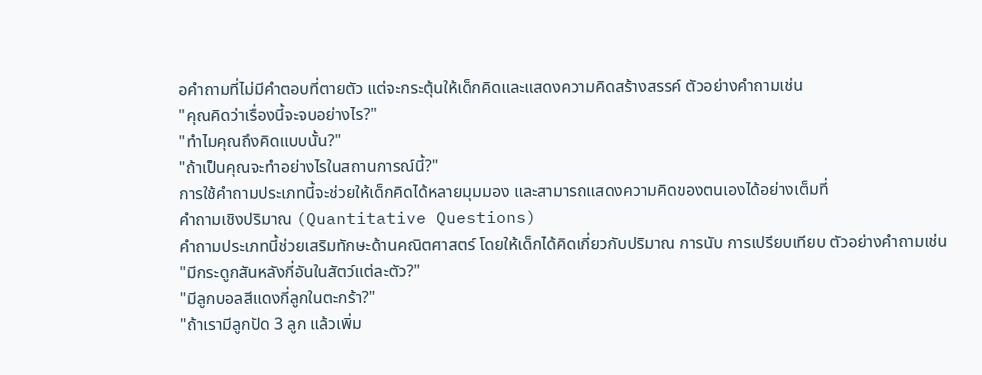อคำถามที่ไม่มีคำตอบที่ตายตัว แต่จะกระตุ้นให้เด็กคิดและแสดงความคิดสร้างสรรค์ ตัวอย่างคำถามเช่น
"คุณคิดว่าเรื่องนี้จะจบอย่างไร?"
"ทำไมคุณถึงคิดแบบนั้น?"
"ถ้าเป็นคุณจะทำอย่างไรในสถานการณ์นี้?"
การใช้คำถามประเภทนี้จะช่วยให้เด็กคิดได้หลายมุมมอง และสามารถแสดงความคิดของตนเองได้อย่างเต็มที่
คำถามเชิงปริมาณ (Quantitative Questions)
คำถามประเภทนี้ช่วยเสริมทักษะด้านคณิตศาสตร์ โดยให้เด็กได้คิดเกี่ยวกับปริมาณ การนับ การเปรียบเทียบ ตัวอย่างคำถามเช่น
"มีกระดูกสันหลังกี่อันในสัตว์แต่ละตัว?"
"มีลูกบอลสีแดงกี่ลูกในตะกร้า?"
"ถ้าเรามีลูกปัด 3 ลูก แล้วเพิ่ม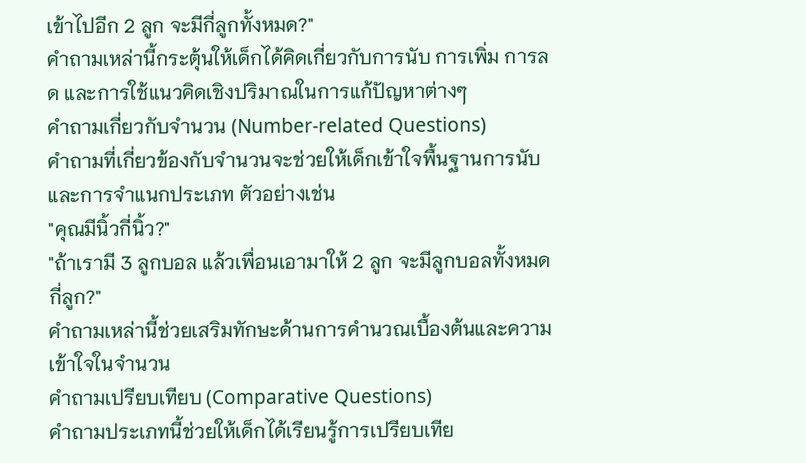เข้าไปอีก 2 ลูก จะมีกี่ลูกทั้งหมด?"
คำถามเหล่านี้กระตุ้นให้เด็กได้คิดเกี่ยวกับการนับ การเพิ่ม การลด และการใช้แนวคิดเชิงปริมาณในการแก้ปัญหาต่างๆ
คำถามเกี่ยวกับจำนวน (Number-related Questions)
คำถามที่เกี่ยวข้องกับจำนวนจะช่วยให้เด็กเข้าใจพื้นฐานการนับและการจำแนกประเภท ตัวอย่างเช่น
"คุณมีนิ้วกี่นิ้ว?"
"ถ้าเรามี 3 ลูกบอล แล้วเพื่อนเอามาให้ 2 ลูก จะมีลูกบอลทั้งหมดกี่ลูก?"
คำถามเหล่านี้ช่วยเสริมทักษะด้านการคำนวณเบื้องต้นและความเข้าใจในจำนวน
คำถามเปรียบเทียบ (Comparative Questions)
คำถามประเภทนี้ช่วยให้เด็กได้เรียนรู้การเปรียบเทีย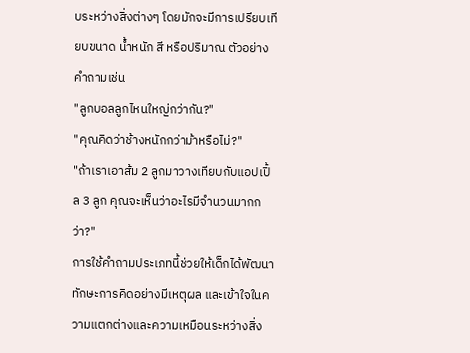บระหว่างสิ่งต่างๆ โดยมักจะมีการเปรียบเทียบขนาด น้ำหนัก สี หรือปริมาณ ตัวอย่างคำถามเช่น
"ลูกบอลลูกไหนใหญ่กว่ากัน?"
"คุณคิดว่าช้างหนักกว่าม้าหรือไม่?"
"ถ้าเราเอาส้ม 2 ลูกมาวางเทียบกับแอปเปิ้ล 3 ลูก คุณจะเห็นว่าอะไรมีจำนวนมากกว่า?"
การใช้คำถามประเภทนี้ช่วยให้เด็กได้พัฒนาทักษะการคิดอย่างมีเหตุผล และเข้าใจในความแตกต่างและความเหมือนระหว่างสิ่ง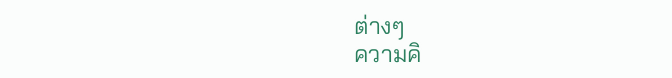ต่างๆ
ความคิ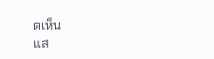ดเห็น
แส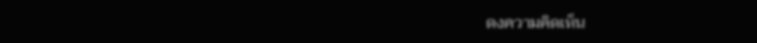ดงความคิดเห็น